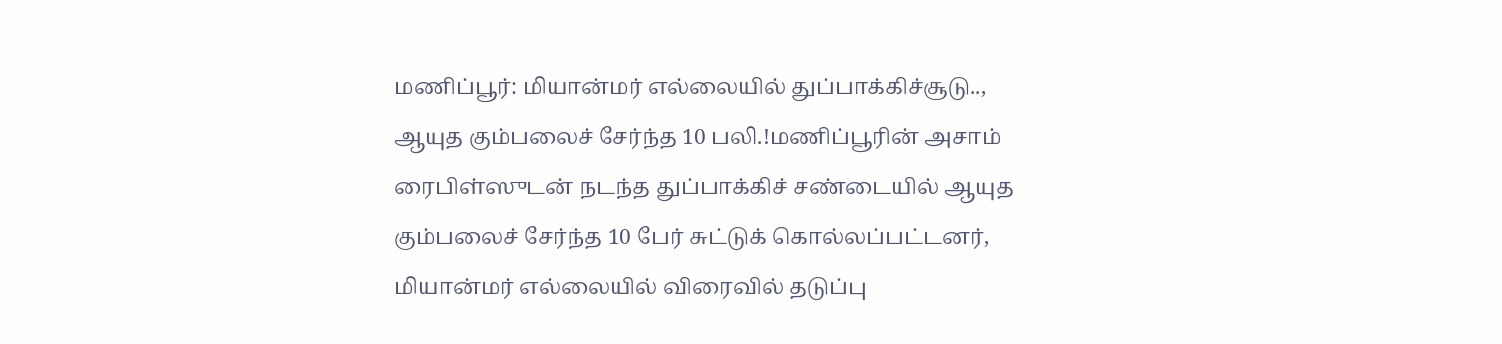மணிப்பூர்: மியான்மர் எல்லையில் துப்பாக்கிச்சூடு.., ஆயுத கும்பலைச் சேர்ந்த 10 பலி.!மணிப்பூரின் அசாம் ரைபிள்ஸுடன் நடந்த துப்பாக்கிச் சண்டையில் ஆயுத கும்பலைச் சேர்ந்த 10 பேர் சுட்டுக் கொல்லப்பட்டனர்,
மியான்மர் எல்லையில் விரைவில் தடுப்பு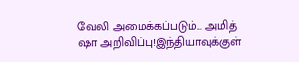வேலி அமைக்கப்படும்... அமித் ஷா அறிவிப்பு!இந்தியாவுக்குள்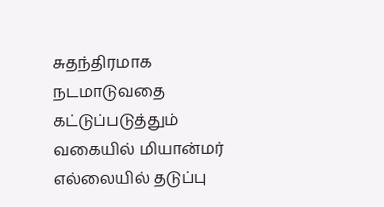சுதந்திரமாக நடமாடுவதை கட்டுப்படுத்தும் வகையில் மியான்மர் எல்லையில் தடுப்பு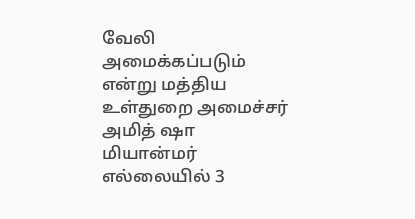வேலி அமைக்கப்படும் என்று மத்திய உள்துறை அமைச்சர் அமித் ஷா
மியான்மர் எல்லையில் 3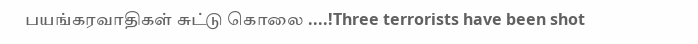பயங்கரவாதிகள் சுட்டு கொலை ....!Three terrorists have been shot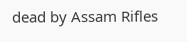dead by Assam Rifles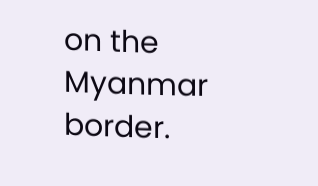on the Myanmar border.